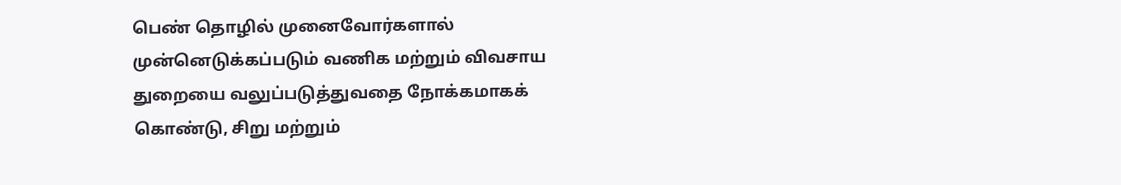பெண் தொழில் முனைவோர்களால் முன்னெடுக்கப்படும் வணிக மற்றும் விவசாய துறையை வலுப்படுத்துவதை நோக்கமாகக் கொண்டு, சிறு மற்றும்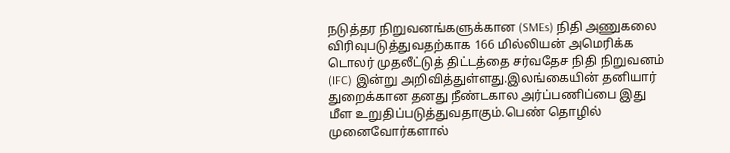நடுத்தர நிறுவனங்களுக்கான (SMEs) நிதி அணுகலை விரிவுபடுத்துவதற்காக 166 மில்லியன் அமெரிக்க டொலர் முதலீட்டுத் திட்டத்தை சர்வதேச நிதி நிறுவனம் (IFC) இன்று அறிவித்துள்ளது.இலங்கையின் தனியார் துறைக்கான தனது நீண்டகால அர்ப்பணிப்பை இது மீள உறுதிப்படுத்துவதாகும்.பெண் தொழில் முனைவோர்களால்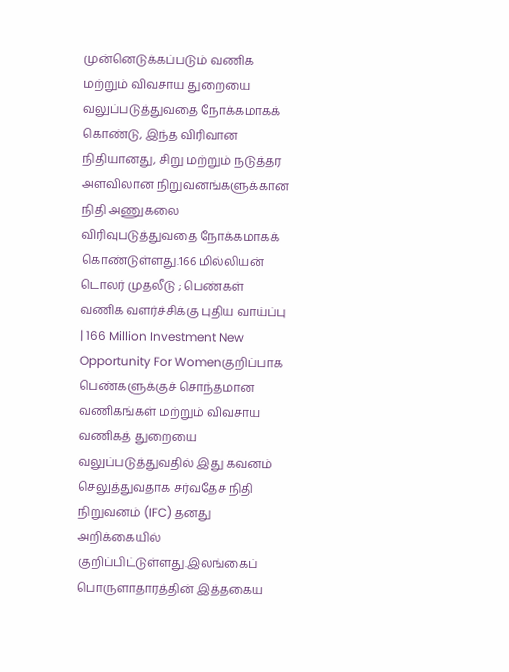முன்னெடுக்கப்படும் வணிக மற்றும் விவசாய துறையை வலுப்படுத்துவதை நோக்கமாகக் கொண்டு, இந்த விரிவான நிதியானது, சிறு மற்றும் நடுத்தர அளவிலான நிறுவனங்களுக்கான நிதி அணுகலை விரிவுபடுத்துவதை நோக்கமாகக் கொண்டுள்ளது.166 மில்லியன் டொலர் முதலீடு ; பெண்கள் வணிக வளர்ச்சிக்கு புதிய வாய்ப்பு | 166 Million Investment New Opportunity For Womenகுறிப்பாக பெண்களுக்குச் சொந்தமான வணிகங்கள் மற்றும் விவசாய வணிகத் துறையை வலுப்படுத்துவதில் இது கவனம் செலுத்துவதாக சர்வதேச நிதி நிறுவனம் (IFC) தனது அறிக்கையில் குறிப்பிட்டுள்ளது.இலங்கைப் பொருளாதாரத்தின் இத்தகைய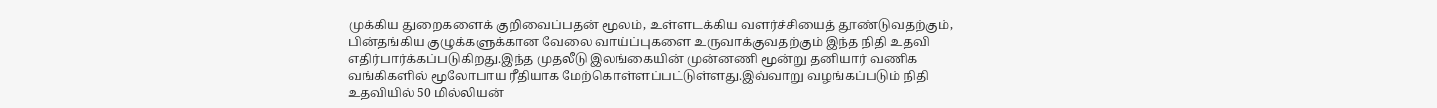முக்கிய துறைகளைக் குறிவைப்பதன் மூலம், உள்ளடக்கிய வளர்ச்சியைத் தூண்டுவதற்கும், பின்தங்கிய குழுக்களுக்கான வேலை வாய்ப்புகளை உருவாக்குவதற்கும் இந்த நிதி உதவி எதிர்பார்க்கப்படுகிறது.இந்த முதலீடு இலங்கையின் முன்னணி மூன்று தனியார் வணிக வங்கிகளில் மூலோபாய ரீதியாக மேற்கொள்ளப்பட்டுள்ளது.இவ்வாறு வழங்கப்படும் நிதி உதவியில் 50 மில்லியன்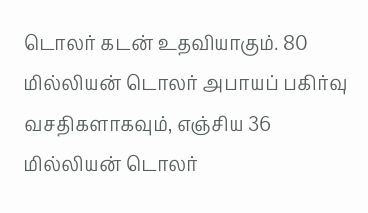டொலர் கடன் உதவியாகும். 80 மில்லியன் டொலர் அபாயப் பகிர்வு வசதிகளாகவும், எஞ்சிய 36 மில்லியன் டொலர்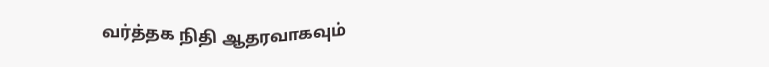வர்த்தக நிதி ஆதரவாகவும்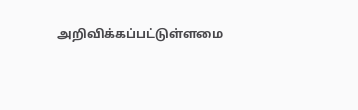அறிவிக்கப்பட்டுள்ளமை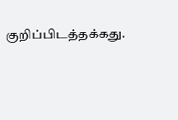குறிப்பிடத்தக்கது.